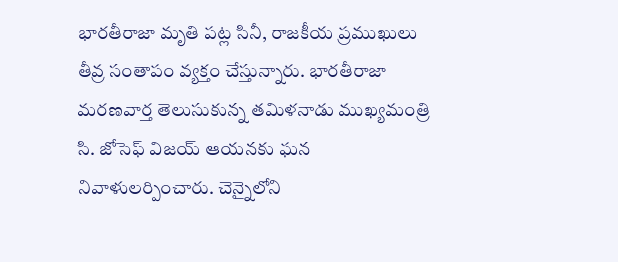భారతీరాజా మృతి పట్ల సినీ, రాజకీయ ప్రముఖులు తీవ్ర సంతాపం వ్యక్తం చేస్తున్నారు. భారతీరాజా మరణవార్త తెలుసుకున్న తమిళనాడు ముఖ్యమంత్రి సి. జోసెఫ్ విజయ్ ఆయనకు ఘన నివాళులర్పించారు. చెన్నైలోని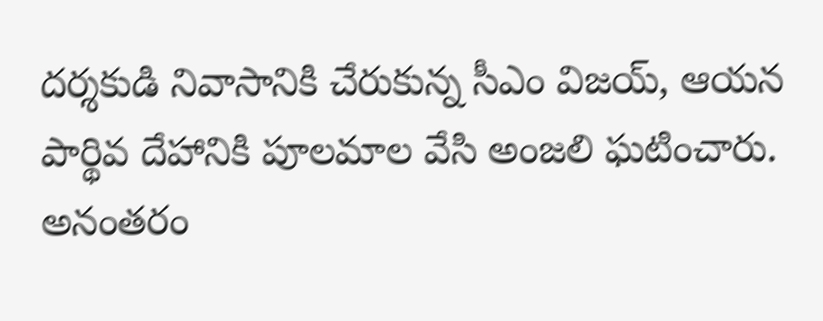దర్శకుడి నివాసానికి చేరుకున్న సీఎం విజయ్, ఆయన పార్థివ దేహానికి పూలమాల వేసి అంజలి ఘటించారు. అనంతరం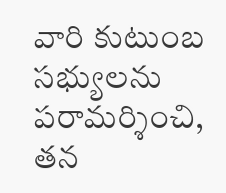వారి కుటుంబ సభ్యులను పరామర్శించి, తన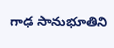గాఢ సానుభూతిని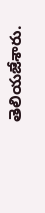తెలియజేశారు.